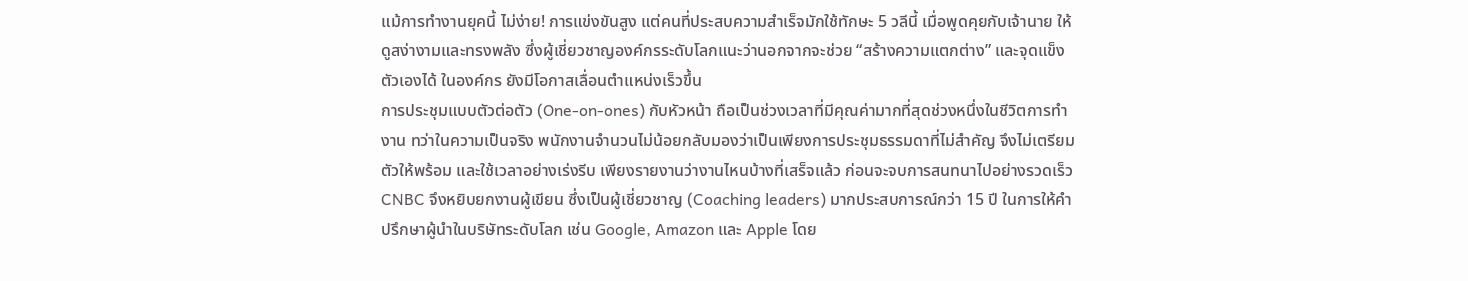แม้การทำงานยุคนี้ ไม่ง่าย! การแข่งขันสูง แต่คนที่ประสบความสำเร็จมักใช้ทักษะ 5 วลีนี้ เมื่อพูดคุยกับเจ้านาย ให้ดูสง่างามและทรงพลัง ซึ่งผู้เชี่ยวชาญองค์กรระดับโลกแนะว่านอกจากจะช่วย “สร้างความแตกต่าง” และจุดแข็งตัวเองได้ ในองค์กร ยังมีโอกาสเลื่อนตำแหน่งเร็วขึ้น
การประชุมแบบตัวต่อตัว (One-on-ones) กับหัวหน้า ถือเป็นช่วงเวลาที่มีคุณค่ามากที่สุดช่วงหนึ่งในชีวิตการทำงาน ทว่าในความเป็นจริง พนักงานจำนวนไม่น้อยกลับมองว่าเป็นเพียงการประชุมธรรมดาที่ไม่สำคัญ จึงไม่เตรียมตัวให้พร้อม และใช้เวลาอย่างเร่งรีบ เพียงรายงานว่างานไหนบ้างที่เสร็จแล้ว ก่อนจะจบการสนทนาไปอย่างรวดเร็ว
CNBC จึงหยิบยกงานผู้เขียน ซึ่งเป็นผู้เชี่ยวชาญ (Coaching leaders) มากประสบการณ์กว่า 15 ปี ในการให้คำปรึกษาผู้นำในบริษัทระดับโลก เช่น Google, Amazon และ Apple โดย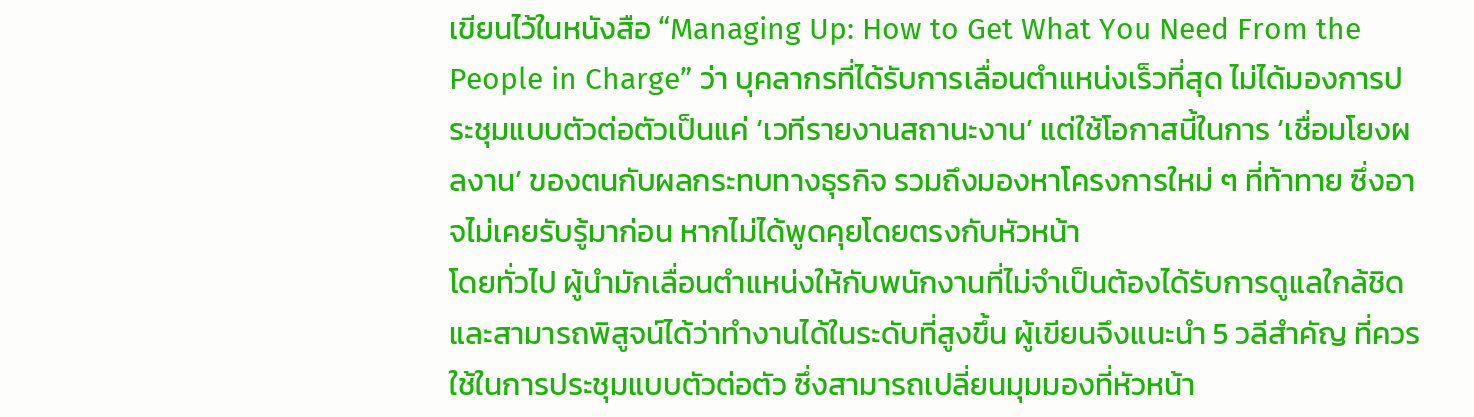เขียนไว้ในหนังสือ “Managing Up: How to Get What You Need From the People in Charge” ว่า บุคลากรที่ได้รับการเลื่อนตำแหน่งเร็วที่สุด ไม่ได้มองการประชุมแบบตัวต่อตัวเป็นแค่ ‘เวทีรายงานสถานะงาน’ แต่ใช้โอกาสนี้ในการ ‘เชื่อมโยงผลงาน’ ของตนกับผลกระทบทางธุรกิจ รวมถึงมองหาโครงการใหม่ ๆ ที่ท้าทาย ซึ่งอาจไม่เคยรับรู้มาก่อน หากไม่ได้พูดคุยโดยตรงกับหัวหน้า
โดยทั่วไป ผู้นำมักเลื่อนตำแหน่งให้กับพนักงานที่ไม่จำเป็นต้องได้รับการดูแลใกล้ชิด และสามารถพิสูจน์ได้ว่าทำงานได้ในระดับที่สูงขึ้น ผู้เขียนจึงแนะนำ 5 วลีสำคัญ ที่ควรใช้ในการประชุมแบบตัวต่อตัว ซึ่งสามารถเปลี่ยนมุมมองที่หัวหน้า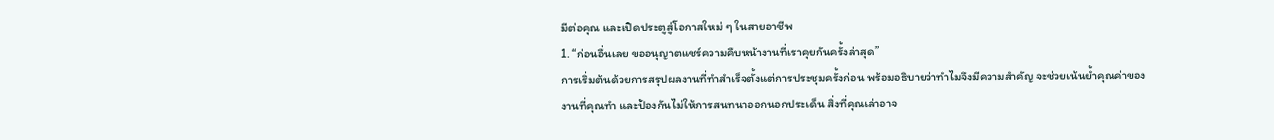มีต่อคุณ และเปิดประตูสู่โอกาสใหม่ ๆ ในสายอาชีพ
1. “ก่อนอื่นเลย ขออนุญาตแชร์ความคืบหน้างานที่เราคุยกันครั้งล่าสุด”
การเริ่มต้นด้วยการสรุปผลงานที่ทำสำเร็จตั้งแต่การประชุมครั้งก่อน พร้อมอธิบายว่าทำไมจึงมีความสำคัญ จะช่วยเน้นย้ำคุณค่าของงานที่คุณทำ และป้องกันไม่ให้การสนทนาออกนอกประเด็น สิ่งที่คุณเล่าอาจ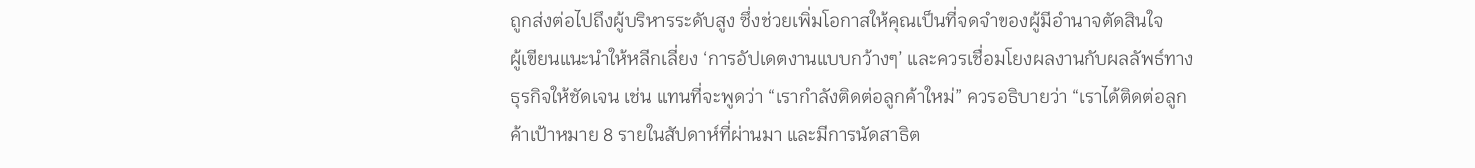ถูกส่งต่อไปถึงผู้บริหารระดับสูง ซึ่งช่วยเพิ่มโอกาสให้คุณเป็นที่จดจำของผู้มีอำนาจตัดสินใจ
ผู้เขียนแนะนำให้หลีกเลี่ยง ‘การอัปเดตงานแบบกว้างๆ’ และควรเชื่อมโยงผลงานกับผลลัพธ์ทางธุรกิจให้ชัดเจน เช่น แทนที่จะพูดว่า “เรากำลังติดต่อลูกค้าใหม่” ควรอธิบายว่า “เราได้ติดต่อลูกค้าเป้าหมาย 8 รายในสัปดาห์ที่ผ่านมา และมีการนัดสาธิต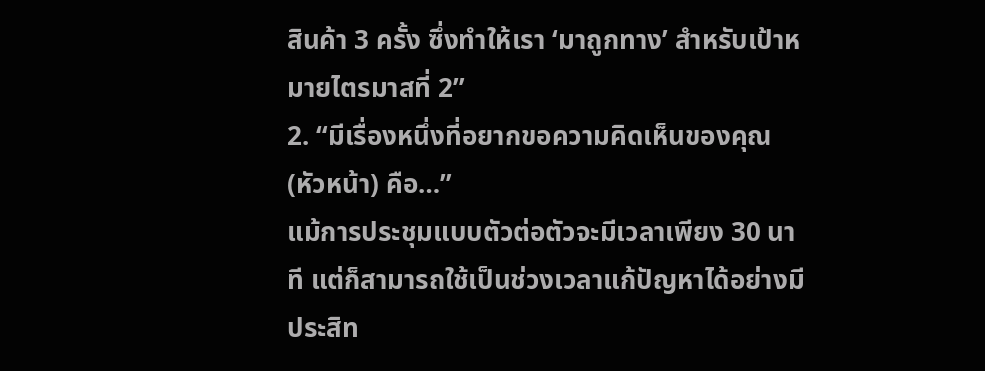สินค้า 3 ครั้ง ซึ่งทำให้เรา ‘มาถูกทาง’ สำหรับเป้าหมายไตรมาสที่ 2”
2. “มีเรื่องหนึ่งที่อยากขอความคิดเห็นของคุณ (หัวหน้า) คือ…”
แม้การประชุมแบบตัวต่อตัวจะมีเวลาเพียง 30 นาที แต่ก็สามารถใช้เป็นช่วงเวลาแก้ปัญหาได้อย่างมีประสิท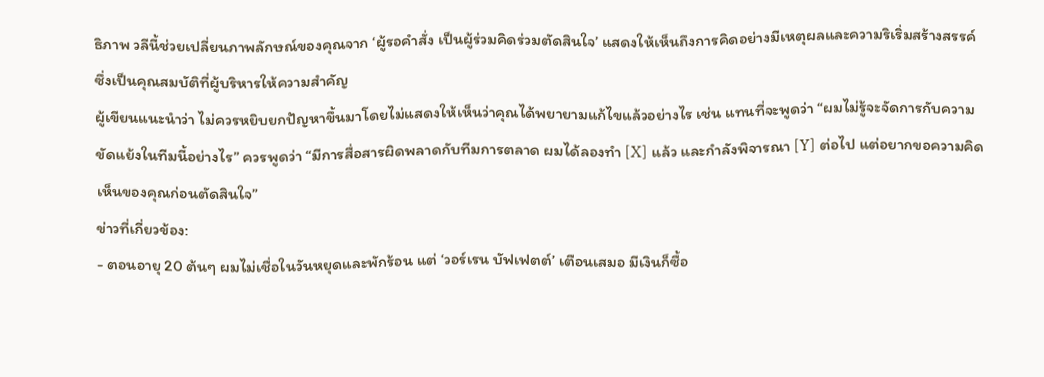ธิภาพ วลีนี้ช่วยเปลี่ยนภาพลักษณ์ของคุณจาก ‘ผู้รอคำสั่ง เป็นผู้ร่วมคิดร่วมตัดสินใจ’ แสดงให้เห็นถึงการคิดอย่างมีเหตุผลและความริเริ่มสร้างสรรค์ ซึ่งเป็นคุณสมบัติที่ผู้บริหารให้ความสำคัญ
ผู้เขียนแนะนำว่า ไม่ควรหยิบยกปัญหาขึ้นมาโดยไม่แสดงให้เห็นว่าคุณได้พยายามแก้ไขแล้วอย่างไร เช่น แทนที่จะพูดว่า “ผมไม่รู้จะจัดการกับความขัดแย้งในทีมนี้อย่างไร” ควรพูดว่า “มีการสื่อสารผิดพลาดกับทีมการตลาด ผมได้ลองทำ [X] แล้ว และกำลังพิจารณา [Y] ต่อไป แต่อยากขอความคิดเห็นของคุณก่อนตัดสินใจ”
ข่าวที่เกี่ยวข้อง:
- ตอนอายุ 20 ต้นๆ ผมไม่เชื่อในวันหยุดและพักร้อน แต่ ‘วอร์เรน บัฟเฟตต์’ เตือนเสมอ มีเงินก็ซื้อ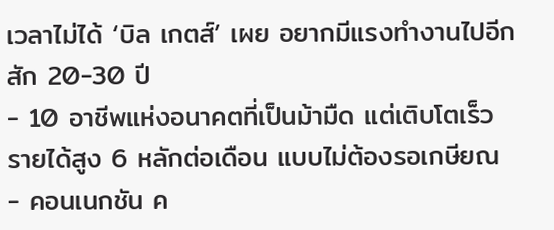เวลาไม่ได้ ‘บิล เกตส์’ เผย อยากมีแรงทำงานไปอีกสัก 20-30 ปี
- 10 อาชีพแห่งอนาคตที่เป็นม้ามืด แต่เติบโตเร็ว รายได้สูง 6 หลักต่อเดือน แบบไม่ต้องรอเกษียณ
- คอนเนกชัน ค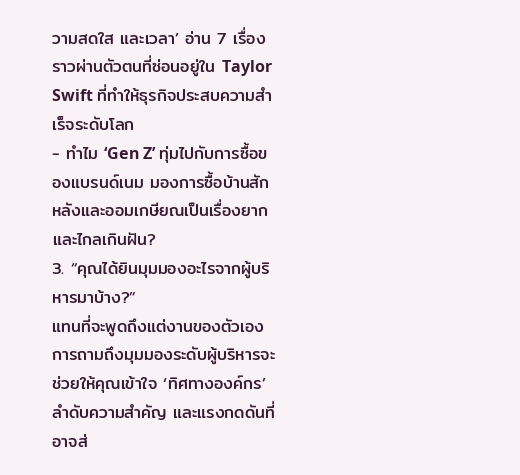วามสดใส และเวลา’ อ่าน 7 เรื่องราวผ่านตัวตนที่ซ่อนอยู่ใน Taylor Swift ที่ทำให้ธุรกิจประสบความสำเร็จระดับโลก
- ทำไม ‘Gen Z’ ทุ่มไปกับการซื้อของแบรนด์เนม มองการซื้อบ้านสักหลังและออมเกษียณเป็นเรื่องยากและไกลเกินฝัน?
3. “คุณได้ยินมุมมองอะไรจากผู้บริหารมาบ้าง?”
แทนที่จะพูดถึงแต่งานของตัวเอง การถามถึงมุมมองระดับผู้บริหารจะช่วยให้คุณเข้าใจ ‘ทิศทางองค์กร’ ลำดับความสำคัญ และแรงกดดันที่อาจส่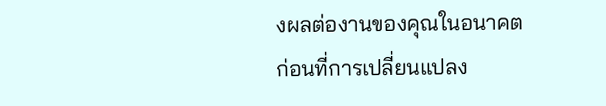งผลต่องานของคุณในอนาคต ก่อนที่การเปลี่ยนแปลง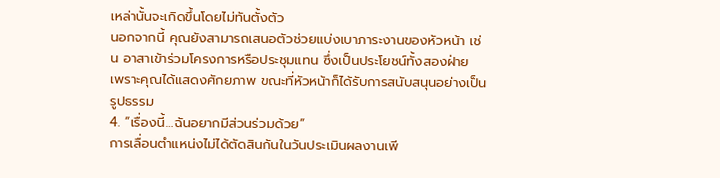เหล่านั้นจะเกิดขึ้นโดยไม่ทันตั้งตัว
นอกจากนี้ คุณยังสามารถเสนอตัวช่วยแบ่งเบาภาระงานของหัวหน้า เช่น อาสาเข้าร่วมโครงการหรือประชุมแทน ซึ่งเป็นประโยชน์ทั้งสองฝ่าย เพราะคุณได้แสดงศักยภาพ ขณะที่หัวหน้าก็ได้รับการสนับสนุนอย่างเป็นรูปธรรม
4. “เรื่องนี้…ฉันอยากมีส่วนร่วมด้วย”
การเลื่อนตำแหน่งไม่ได้ตัดสินกันในวันประเมินผลงานเพี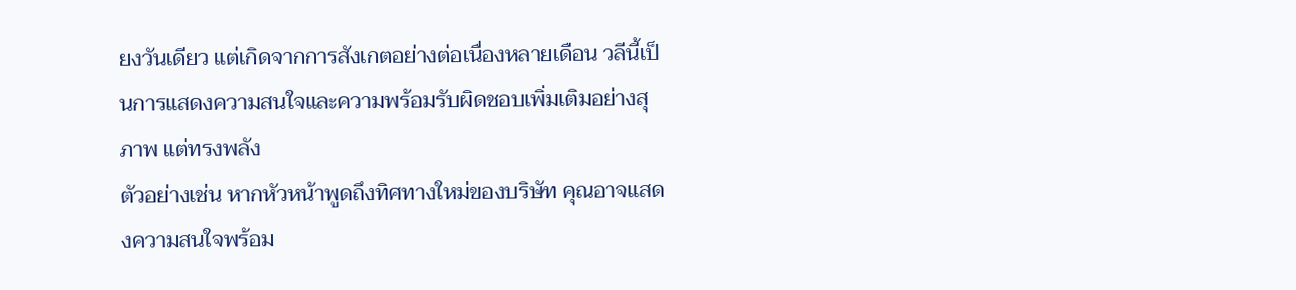ยงวันเดียว แต่เกิดจากการสังเกตอย่างต่อเนื่องหลายเดือน วลีนี้เป็นการแสดงความสนใจและความพร้อมรับผิดชอบเพิ่มเติมอย่างสุภาพ แต่ทรงพลัง
ตัวอย่างเช่น หากหัวหน้าพูดถึงทิศทางใหม่ของบริษัท คุณอาจแสดงความสนใจพร้อม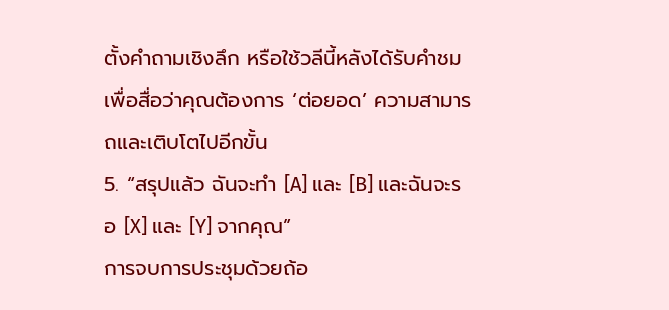ตั้งคำถามเชิงลึก หรือใช้วลีนี้หลังได้รับคำชม เพื่อสื่อว่าคุณต้องการ ‘ต่อยอด’ ความสามารถและเติบโตไปอีกขั้น
5. “สรุปแล้ว ฉันจะทำ [A] และ [B] และฉันจะรอ [X] และ [Y] จากคุณ”
การจบการประชุมด้วยถ้อ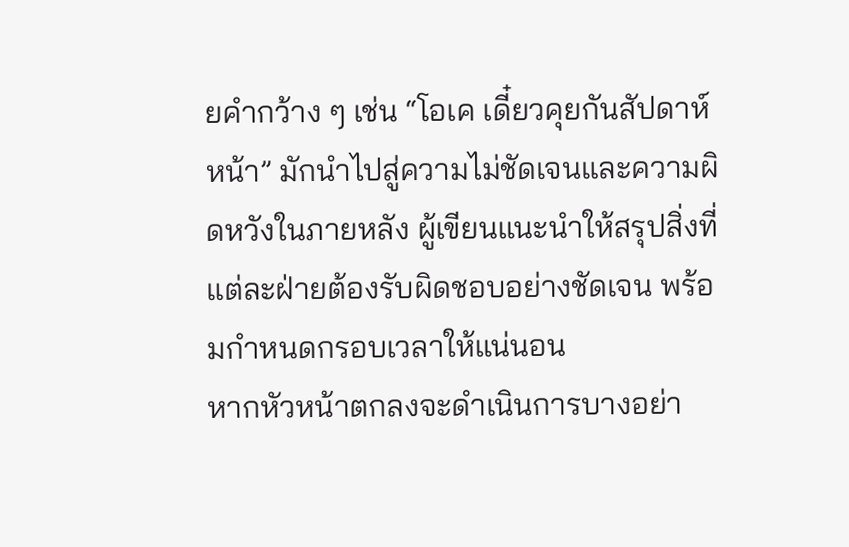ยคำกว้าง ๆ เช่น “โอเค เดี๋ยวคุยกันสัปดาห์หน้า” มักนำไปสู่ความไม่ชัดเจนและความผิดหวังในภายหลัง ผู้เขียนแนะนำให้สรุปสิ่งที่แต่ละฝ่ายต้องรับผิดชอบอย่างชัดเจน พร้อมกำหนดกรอบเวลาให้แน่นอน
หากหัวหน้าตกลงจะดำเนินการบางอย่า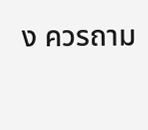ง ควรถาม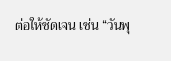ต่อให้ชัดเจน เช่น “วันพุ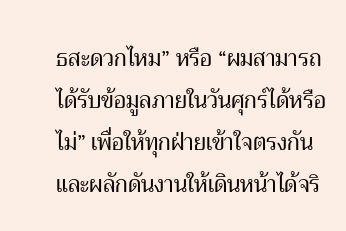ธสะดวกไหม” หรือ “ผมสามารถได้รับข้อมูลภายในวันศุกร์ได้หรือไม่” เพื่อให้ทุกฝ่ายเข้าใจตรงกัน และผลักดันงานให้เดินหน้าได้จริ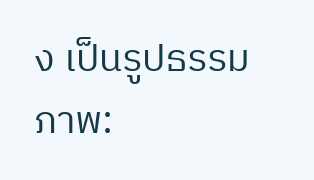ง เป็นรูปธรรม
ภาพ: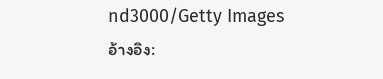nd3000/Getty Images
อ้างอิง: